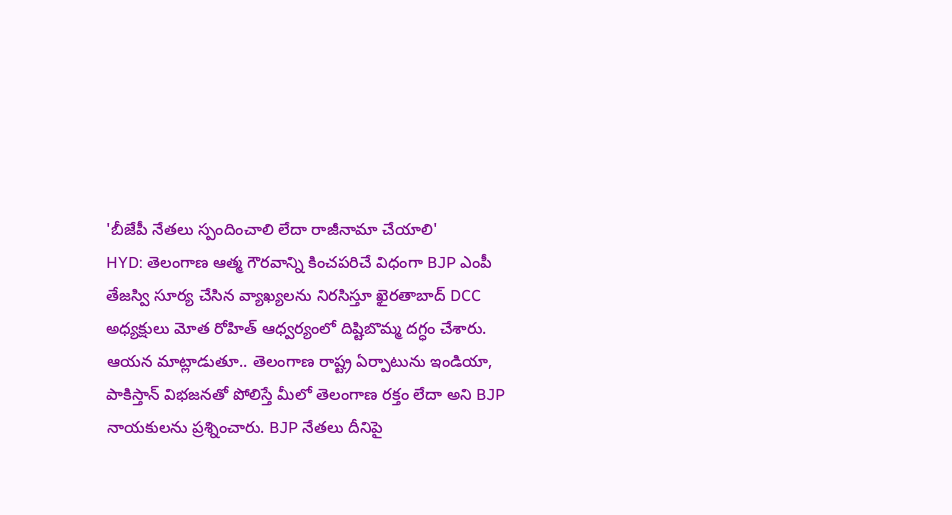'బీజేపీ నేతలు స్పందించాలి లేదా రాజీనామా చేయాలి'
HYD: తెలంగాణ ఆత్మ గౌరవాన్ని కించపరిచే విధంగా BJP ఎంపీ తేజస్వి సూర్య చేసిన వ్యాఖ్యలను నిరసిస్తూ ఖైరతాబాద్ DCC అధ్యక్షులు మోత రోహిత్ ఆధ్వర్యంలో దిష్టిబొమ్మ దగ్ధం చేశారు. ఆయన మాట్లాడుతూ.. తెలంగాణ రాష్ట్ర ఏర్పాటును ఇండియా, పాకిస్తాన్ విభజనతో పోలిస్తే మీలో తెలంగాణ రక్తం లేదా అని BJP నాయకులను ప్రశ్నించారు. BJP నేతలు దీనిపై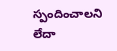స్పందించాలని లేదా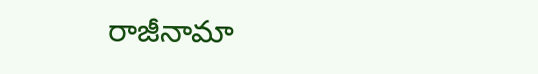రాజీనామా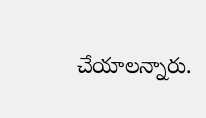చేయాలన్నారు.